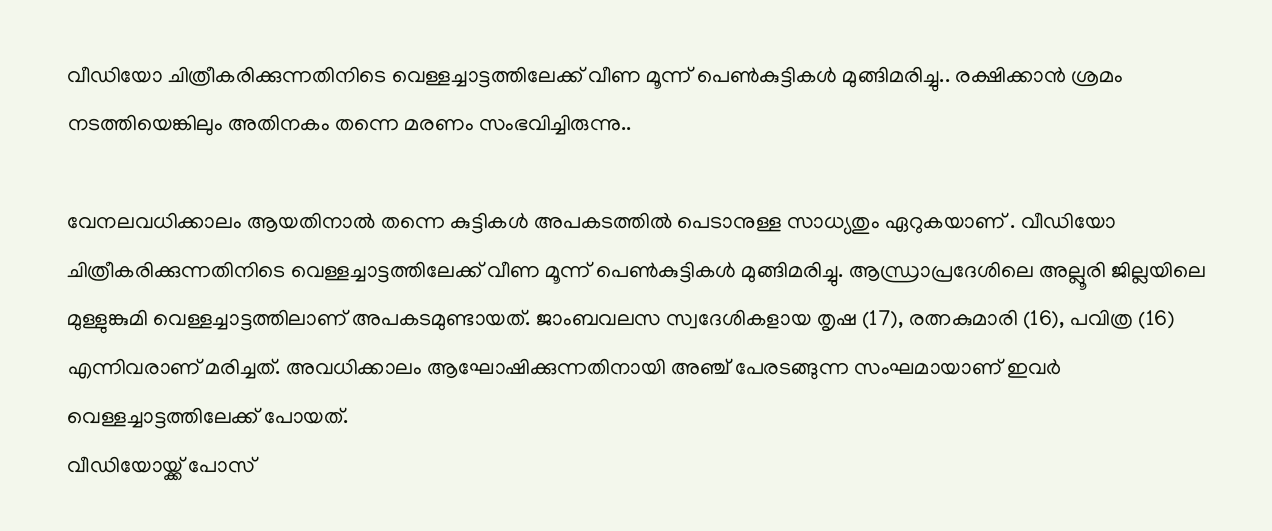വീഡിയോ ചിത്രീകരിക്കുന്നതിനിടെ വെള്ളച്ചാട്ടത്തിലേക്ക് വീണ മൂന്ന് പെൺകുട്ടികൾ മുങ്ങിമരിച്ചു.. രക്ഷിക്കാൻ ശ്രമം നടത്തിയെങ്കിലും അതിനകം തന്നെ മരണം സംഭവിച്ചിരുന്നു..

വേനലവധിക്കാലം ആയതിനാൽ തന്നെ കുട്ടികൾ അപകടത്തിൽ പെടാനുള്ള സാധ്യതും ഏറുകയാണ് . വീഡിയോ ചിത്രീകരിക്കുന്നതിനിടെ വെള്ളച്ചാട്ടത്തിലേക്ക് വീണ മൂന്ന് പെൺകുട്ടികൾ മുങ്ങിമരിച്ചു. ആന്ധ്രാപ്രദേശിലെ അല്ലൂരി ജില്ലയിലെ മുള്ളുങ്കുമി വെള്ളച്ചാട്ടത്തിലാണ് അപകടമുണ്ടായത്. ജാംബവലസ സ്വദേശികളായ തൃഷ (17), രത്നകുമാരി (16), പവിത്ര (16) എന്നിവരാണ് മരിച്ചത്. അവധിക്കാലം ആഘോഷിക്കുന്നതിനായി അഞ്ച് പേരടങ്ങുന്ന സംഘമായാണ് ഇവർ വെള്ളച്ചാട്ടത്തിലേക്ക് പോയത്.
വീഡിയോയ്ക്ക് പോസ്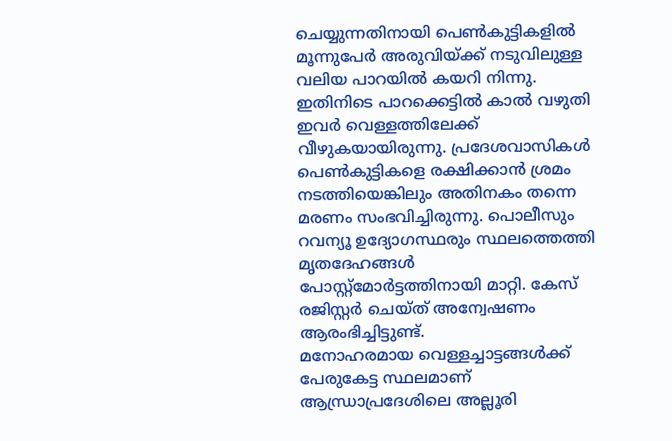ചെയ്യുന്നതിനായി പെൺകുട്ടികളിൽ മൂന്നുപേർ അരുവിയ്ക്ക് നടുവിലുള്ള വലിയ പാറയിൽ കയറി നിന്നു. ഇതിനിടെ പാറക്കെട്ടിൽ കാൽ വഴുതി ഇവർ വെള്ളത്തിലേക്ക് വീഴുകയായിരുന്നു. പ്രദേശവാസികൾ പെൺകുട്ടികളെ രക്ഷിക്കാൻ ശ്രമം നടത്തിയെങ്കിലും അതിനകം തന്നെ മരണം സംഭവിച്ചിരുന്നു. പൊലീസും റവന്യൂ ഉദ്യോഗസ്ഥരും സ്ഥലത്തെത്തി മൃതദേഹങ്ങൾ പോസ്റ്റ്മോർട്ടത്തിനായി മാറ്റി. കേസ് രജിസ്റ്റർ ചെയ്ത് അന്വേഷണം ആരംഭിച്ചിട്ടുണ്ട്.
മനോഹരമായ വെള്ളച്ചാട്ടങ്ങൾക്ക് പേരുകേട്ട സ്ഥലമാണ് ആന്ധ്രാപ്രദേശിലെ അല്ലൂരി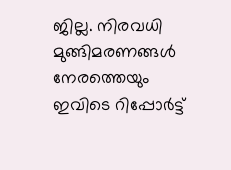ജില്ല. നിരവധി മുങ്ങിമരണങ്ങൾ നേരത്തെയും ഇവിടെ റിപ്പോർട്ട്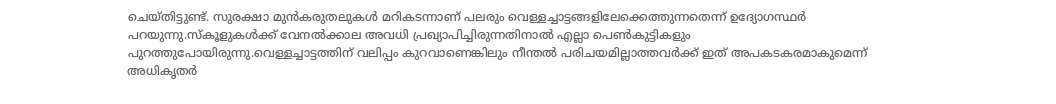ചെയ്തിട്ടുണ്ട്. സുരക്ഷാ മുൻകരുതലുകൾ മറികടന്നാണ് പലരും വെള്ളച്ചാട്ടങ്ങളിലേക്കെത്തുന്നതെന്ന് ഉദ്യോഗസ്ഥർ പറയുന്നു.സ്കൂളുകൾക്ക് വേനൽക്കാല അവധി പ്രഖ്യാപിച്ചിരുന്നതിനാൽ എല്ലാ പെൺകുട്ടികളും പുറത്തുപോയിരുന്നു.വെള്ളച്ചാട്ടത്തിന് വലിപ്പം കുറവാണെങ്കിലും നീന്തൽ പരിചയമില്ലാത്തവർക്ക് ഇത് അപകടകരമാകുമെന്ന് അധികൃതർ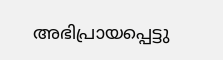അഭിപ്രായപ്പെട്ടു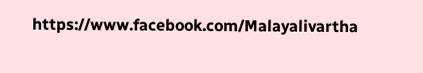https://www.facebook.com/Malayalivartha